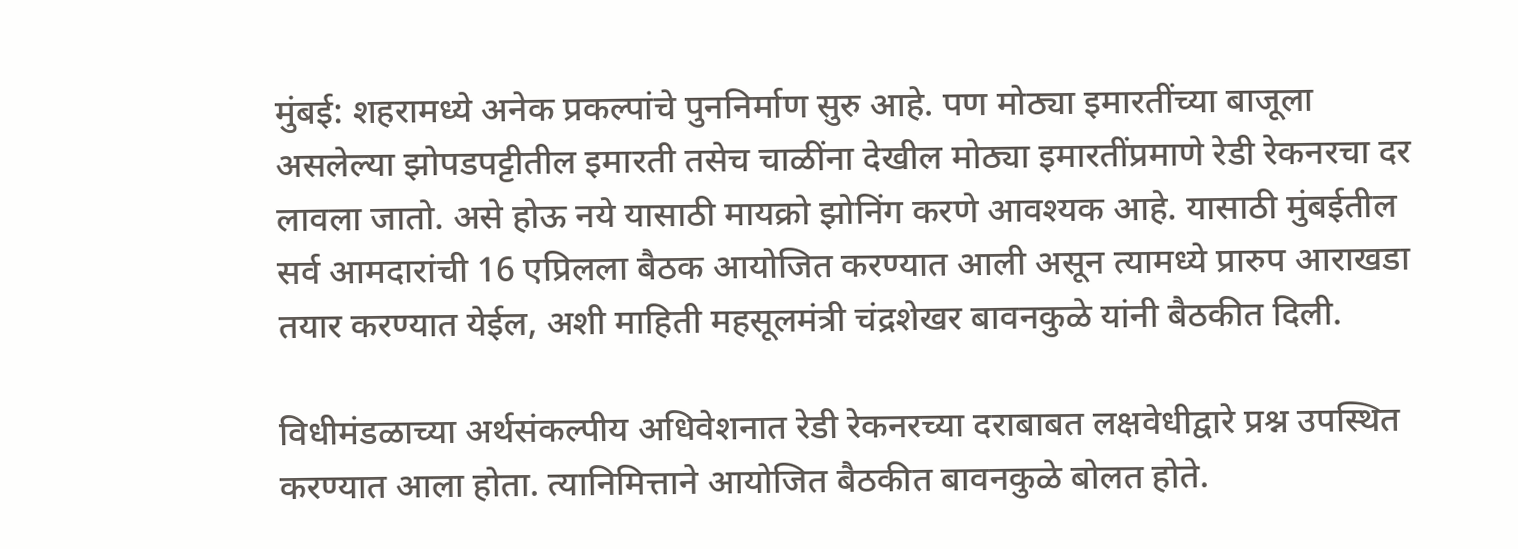मुंबई: शहरामध्ये अनेक प्रकल्पांचे पुननिर्माण सुरु आहे. पण मोठ्या इमारतींच्या बाजूला असलेल्या झोपडपट्टीतील इमारती तसेच चाळींना देखील मोठ्या इमारतींप्रमाणे रेडी रेकनरचा दर लावला जातो. असे होऊ नये यासाठी मायक्रो झोनिंग करणे आवश्यक आहे. यासाठी मुंबईतील सर्व आमदारांची 16 एप्रिलला बैठक आयोजित करण्यात आली असून त्यामध्ये प्रारुप आराखडा तयार करण्यात येईल, अशी माहिती महसूलमंत्री चंद्रशेखर बावनकुळे यांनी बैठकीत दिली.

विधीमंडळाच्या अर्थसंकल्पीय अधिवेशनात रेडी रेकनरच्या दराबाबत लक्षवेधीद्वारे प्रश्न उपस्थित करण्यात आला होता. त्यानिमित्ताने आयोजित बैठकीत बावनकुळे बोलत होते.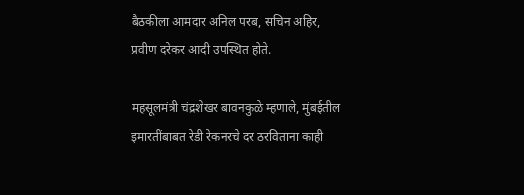बैठकीला आमदार अनिल परब, सचिन अहिर, प्रवीण दरेकर आदी उपस्थित होते.

महसूलमंत्री चंद्रशेखर बावनकुळे म्हणाले, मुंबईतील इमारतींबाबत रेडी रेकनरचे दर ठरविताना काही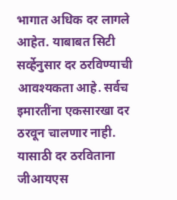भागात अधिक दर लागले आहेत. याबाबत सिटी सर्व्हेनुसार दर ठरविण्याची आवश्यकता आहे. सर्वच इमारतींना एकसारखा दर ठरवून चालणार नाही. यासाठी दर ठरविताना जीआयएस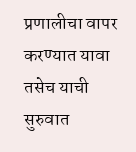प्रणालीचा वापर करण्यात यावा तसेच याची सुरुवात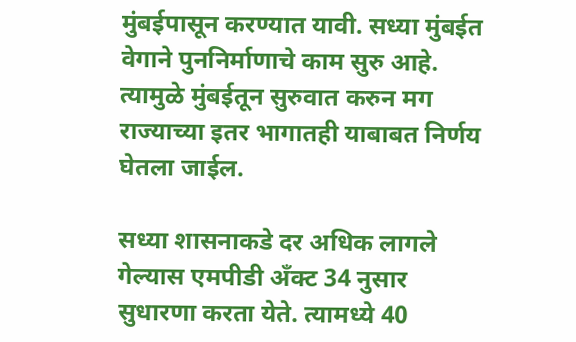मुंबईपासून करण्यात यावी. सध्या मुंबईत वेगाने पुननिर्माणाचे काम सुरु आहे. त्यामुळे मुंबईतून सुरुवात करुन मग राज्याच्या इतर भागातही याबाबत निर्णय घेतला जाईल.

सध्या शासनाकडे दर अधिक लागले गेल्यास एमपीडी अँक्ट 34 नुसार सुधारणा करता येते. त्यामध्ये 40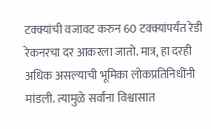टक्क्यांची वजावट करुन 60 टक्क्यांपर्यंत रेडी रेकनरचा दर आकरला जातो. मात्र, हा दरही अधिक असल्याची भूमिका लोकप्रतिनिधींनी मांडली. त्यामुळे सर्वांना विश्वासात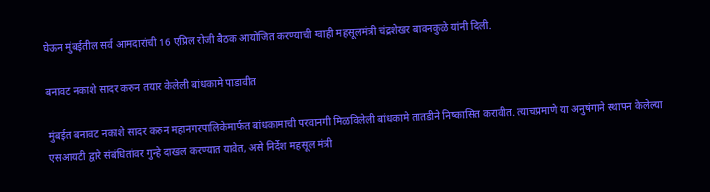घेऊन मुंबईतील सर्व आमदारांची 16 एप्रिल रोजी बैठक आयोजित करण्याची ग्वाही महसूलमंत्री चंद्रशेखर बावनकुळे यांनी दिली.

बनावट नकाशे सादर करुन तयार केलेली बांधकामे पाडावीत

मुंबईत बनावट नकाशे सादर करुन महानगरपालिकेमार्फत बांधकामाची परवानगी मिळविलेली बांधकामे तातडीने निष्कासित करावीत. त्याचप्रमाणे या अनुषंगाने स्थापन केलेल्या एसआयटी द्वारे संबंधितांवर गुन्हे दाखल करण्यात यावेत, असे निर्देश महसूल मंत्री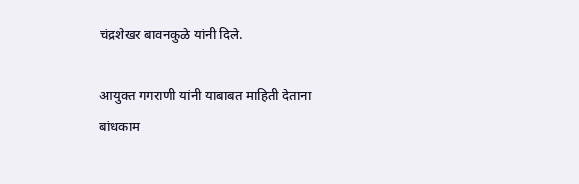चंद्रशेखर बावनकुळे यांनी दिले.

आयुक्त गगराणी यांनी याबाबत माहिती देताना बांधकाम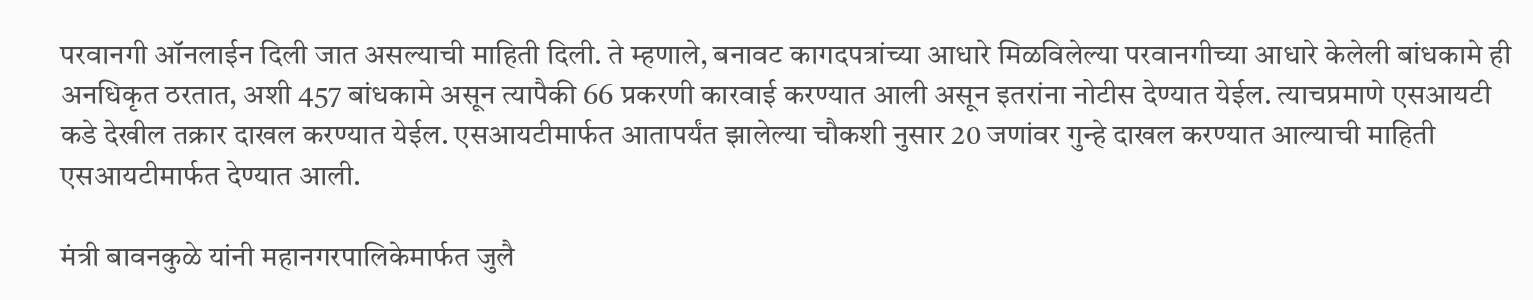परवानगी ऑनलाईन दिली जात असल्याची माहिती दिली. ते म्हणाले, बनावट कागदपत्रांच्या आधारे मिळविलेल्या परवानगीच्या आधारे केलेली बांधकामे ही अनधिकृत ठरतात, अशी 457 बांधकामे असून त्यापैकी 66 प्रकरणी कारवाई करण्यात आली असून इतरांना नोटीस देण्यात येईल. त्याचप्रमाणे एसआयटी कडे देखील तक्रार दाखल करण्यात येईल. एसआयटीमार्फत आतापर्यंत झालेल्या चौकशी नुसार 20 जणांवर गुन्हे दाखल करण्यात आल्याची माहिती एसआयटीमार्फत देण्यात आली.

मंत्री बावनकुळे यांनी महानगरपालिकेमार्फत जुलै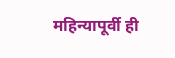महिन्यापूर्वी ही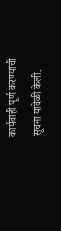कार्यवाही पूर्ण करण्याची सूचना यावेळी केली.